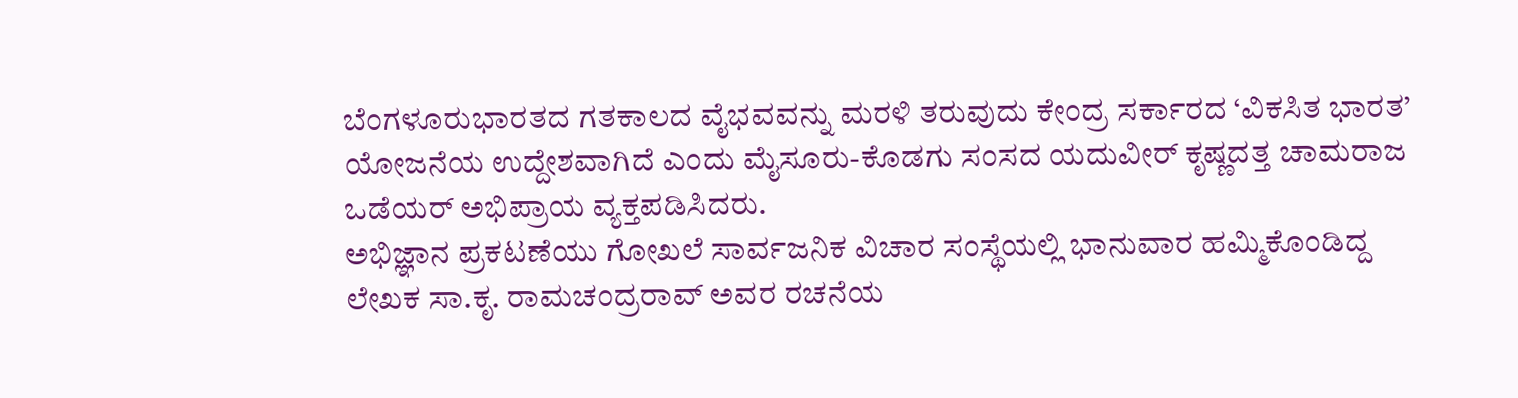ಬೆಂಗಳೂರುಭಾರತದ ಗತಕಾಲದ ವೈಭವವನ್ನು ಮರಳಿ ತರುವುದು ಕೇಂದ್ರ ಸರ್ಕಾರದ ‘ವಿಕಸಿತ ಭಾರತ’ ಯೋಜನೆಯ ಉದ್ದೇಶವಾಗಿದೆ ಎಂದು ಮೈಸೂರು-ಕೊಡಗು ಸಂಸದ ಯದುವೀರ್ ಕೃಷ್ಣದತ್ತ ಚಾಮರಾಜ ಒಡೆಯರ್ ಅಭಿಪ್ರಾಯ ವ್ಯಕ್ತಪಡಿಸಿದರು.
ಅಭಿಜ್ಞಾನ ಪ್ರಕಟಣೆಯು ಗೋಖಲೆ ಸಾರ್ವಜನಿಕ ವಿಚಾರ ಸಂಸ್ಥೆಯಲ್ಲಿ ಭಾನುವಾರ ಹಮ್ಮಿಕೊಂಡಿದ್ದ ಲೇಖಕ ಸಾ.ಕೃ. ರಾಮಚಂದ್ರರಾವ್ ಅವರ ರಚನೆಯ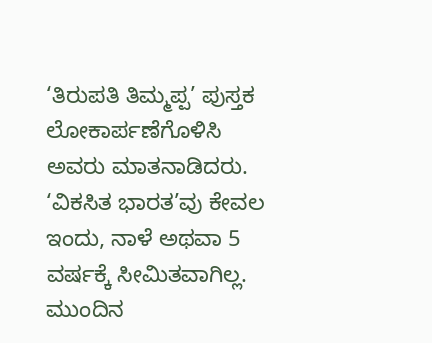‘ತಿರುಪತಿ ತಿಮ್ಮಪ್ಪ’ ಪುಸ್ತಕ ಲೋಕಾರ್ಪಣೆಗೊಳಿಸಿ ಅವರು ಮಾತನಾಡಿದರು.
‘ವಿಕಸಿತ ಭಾರತ’ವು ಕೇವಲ ಇಂದು, ನಾಳೆ ಅಥವಾ 5 ವರ್ಷಕ್ಕೆ ಸೀಮಿತವಾಗಿಲ್ಲ. ಮುಂದಿನ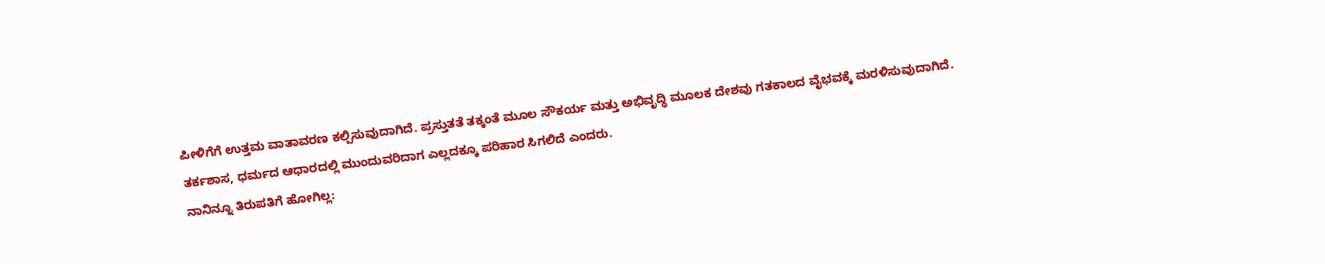ಪೀಳಿಗೆಗೆ ಉತ್ತಮ ವಾತಾವರಣ ಕಲ್ಪಿಸುವುದಾಗಿದೆ. ಪ್ರಸ್ತುತತೆ ತಕ್ಕಂತೆ ಮೂಲ ಸೌಕರ್ಯ ಮತ್ತು ಅಭಿವೃದ್ಧಿ ಮೂಲಕ ದೇಶವು ಗತಕಾಲದ ವೈಭವಕ್ಕೆ ಮರಳಿಸುವುದಾಗಿದೆ. ತರ್ಕಶಾಸ, ಧರ್ಮದ ಆಧಾರದಲ್ಲಿ ಮುಂದುವರಿದಾಗ ಎಲ್ಲದಕ್ಕೂ ಪರಿಹಾರ ಸಿಗಲಿದೆ ಎಂದರು.
ನಾನಿನ್ನೂ ತಿರುಪತಿಗೆ ಹೋಗಿಲ್ಲ: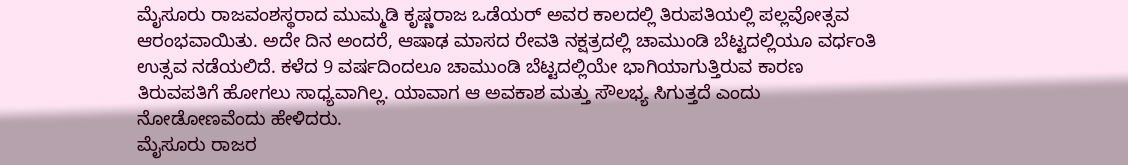ಮೈಸೂರು ರಾಜವಂಶಸ್ಥರಾದ ಮುಮ್ಮಡಿ ಕೃಷ್ಣರಾಜ ಒಡೆಯರ್ ಅವರ ಕಾಲದಲ್ಲಿ ತಿರುಪತಿಯಲ್ಲಿ ಪಲ್ಲವೋತ್ಸವ ಆರಂಭವಾಯಿತು. ಅದೇ ದಿನ ಅಂದರೆ, ಆಷಾಢ ಮಾಸದ ರೇವತಿ ನಕ್ಷತ್ರದಲ್ಲಿ ಚಾಮುಂಡಿ ಬೆಟ್ಟದಲ್ಲಿಯೂ ವರ್ಧಂತಿ ಉತ್ಸವ ನಡೆಯಲಿದೆ. ಕಳೆದ 9 ವರ್ಷದಿಂದಲೂ ಚಾಮುಂಡಿ ಬೆಟ್ಟದಲ್ಲಿಯೇ ಭಾಗಿಯಾಗುತ್ತಿರುವ ಕಾರಣ ತಿರುವಪತಿಗೆ ಹೋಗಲು ಸಾಧ್ಯವಾಗಿಲ್ಲ. ಯಾವಾಗ ಆ ಅವಕಾಶ ಮತ್ತು ಸೌಲಭ್ಯ ಸಿಗುತ್ತದೆ ಎಂದು ನೋಡೋಣವೆಂದು ಹೇಳಿದರು.
ಮೈಸೂರು ರಾಜರ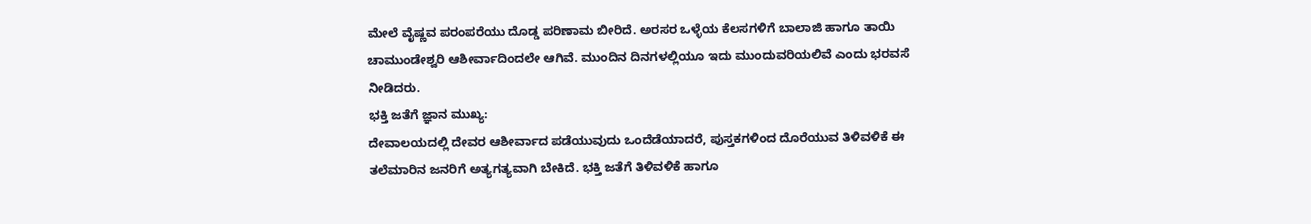ಮೇಲೆ ವೈಷ್ಣವ ಪರಂಪರೆಯು ದೊಡ್ಡ ಪರಿಣಾಮ ಬೀರಿದೆ. ಅರಸರ ಒಳ್ಳೆಯ ಕೆಲಸಗಳಿಗೆ ಬಾಲಾಜಿ ಹಾಗೂ ತಾಯಿ ಚಾಮುಂಡೇಶ್ವರಿ ಆಶೀರ್ವಾದಿಂದಲೇ ಆಗಿವೆ. ಮುಂದಿನ ದಿನಗಳಲ್ಲಿಯೂ ಇದು ಮುಂದುವರಿಯಲಿವೆ ಎಂದು ಭರವಸೆ ನೀಡಿದರು.
ಭಕ್ತಿ ಜತೆಗೆ ಜ್ಞಾನ ಮುಖ್ಯ:
ದೇವಾಲಯದಲ್ಲಿ ದೇವರ ಆಶೀರ್ವಾದ ಪಡೆಯುವುದು ಒಂದೆಡೆಯಾದರೆ, ಪುಸ್ತಕಗಳಿಂದ ದೊರೆಯುವ ತಿಳಿವಳಿಕೆ ಈ ತಲೆಮಾರಿನ ಜನರಿಗೆ ಅತ್ಯಗತ್ಯವಾಗಿ ಬೇಕಿದೆ. ಭಕ್ತಿ ಜತೆಗೆ ತಿಳಿವಳಿಕೆ ಹಾಗೂ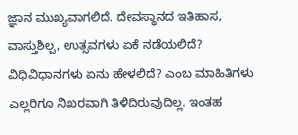ಜ್ಞಾನ ಮುಖ್ಯವಾಗಲಿದೆ. ದೇವಸ್ಥಾನದ ಇತಿಹಾಸ, ವಾಸ್ತುಶಿಲ್ಪ, ಉತ್ಸವಗಳು ಏಕೆ ನಡೆಯಲಿದೆ? ವಿಧಿವಿಧಾನಗಳು ಏನು ಹೇಳಲಿದೆ? ಎಂಬ ಮಾಹಿತಿಗಳು ಎಲ್ಲರಿಗೂ ನಿಖರವಾಗಿ ತಿಳಿದಿರುವುದಿಲ್ಲ. ಇಂತಹ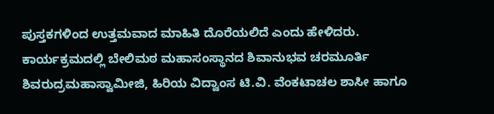ಪುಸ್ತಕಗಳಿಂದ ಉತ್ತಮವಾದ ಮಾಹಿತಿ ದೊರೆಯಲಿದೆ ಎಂದು ಹೇಳಿದರು.
ಕಾರ್ಯಕ್ರಮದಲ್ಲಿ ಬೇಲಿಮಠ ಮಹಾಸಂಸ್ಥಾನದ ಶಿವಾನುಭವ ಚರಮೂರ್ತಿ ಶಿವರುದ್ರಮಹಾಸ್ವಾಮೀಜಿ, ಹಿರಿಯ ವಿದ್ವಾಂಸ ಟಿ.ವಿ. ವೆಂಕಟಾಚಲ ಶಾಸೀ ಹಾಗೂ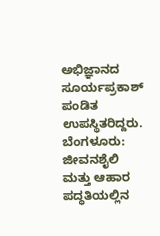ಅಭಿಜ್ಞಾನದ ಸೂರ್ಯಪ್ರಕಾಶ್ ಪಂಡಿತ ಉಪಸ್ಥಿತರಿದ್ದರು.
ಬೆಂಗಳೂರು: ಜೀವನಶೈಲಿ ಮತ್ತು ಆಹಾರ ಪದ್ಧತಿಯಲ್ಲಿನ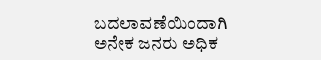ಬದಲಾವಣೆಯಿಂದಾಗಿ ಅನೇಕ ಜನರು ಅಧಿಕ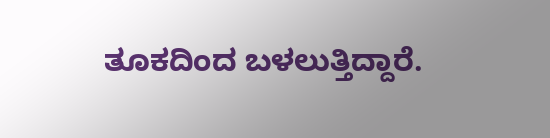ತೂಕದಿಂದ ಬಳಲುತ್ತಿದ್ದಾರೆ.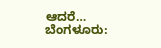ಆದರೆ…
ಬೆಂಗಳೂರು: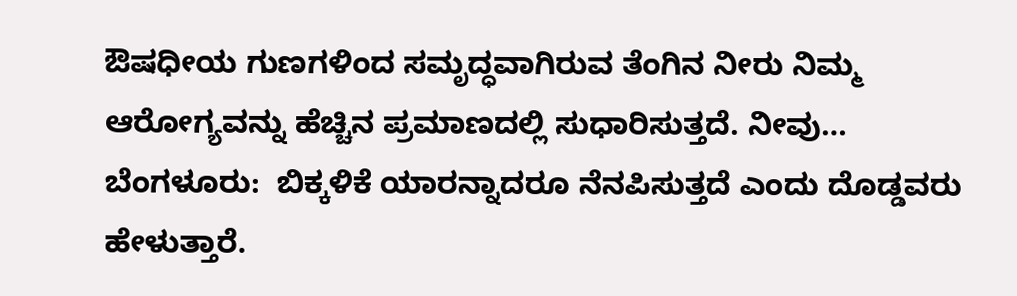ಔಷಧೀಯ ಗುಣಗಳಿಂದ ಸಮೃದ್ಧವಾಗಿರುವ ತೆಂಗಿನ ನೀರು ನಿಮ್ಮ  ಆರೋಗ್ಯವನ್ನು ಹೆಚ್ಚಿನ ಪ್ರಮಾಣದಲ್ಲಿ ಸುಧಾರಿಸುತ್ತದೆ. ನೀವು…
ಬೆಂಗಳೂರು:  ಬಿಕ್ಕಳಿಕೆ ಯಾರನ್ನಾದರೂ ನೆನಪಿಸುತ್ತದೆ ಎಂದು ದೊಡ್ಡವರು ಹೇಳುತ್ತಾರೆ.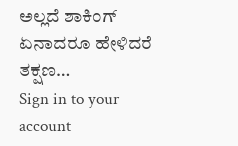ಅಲ್ಲದೆ ಶಾಕಿಂಗ್ ಏನಾದರೂ ಹೇಳಿದರೆ ತಕ್ಷಣ…
Sign in to your account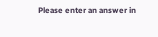Please enter an answer in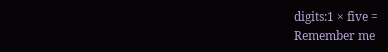digits:1 × five =
Remember me